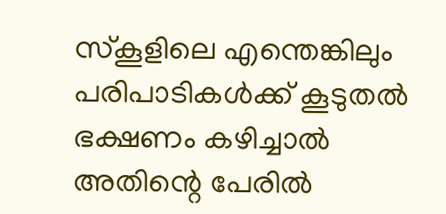സ്കൂളിലെ എന്തെങ്കിലും പരിപാടികൾക്ക് കൂടുതൽ ഭക്ഷണം കഴിച്ചാൽ അതിന്റെ പേരിൽ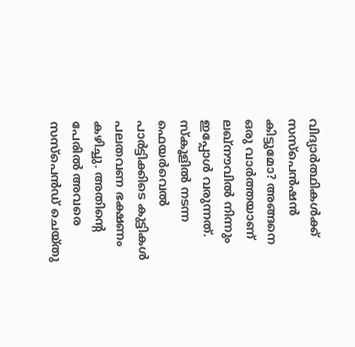വിദ്യാർത്ഥികൾക്ക് സസ്പെൻഷൻ കിട്ടുമോ? അങ്ങനെ ഒരു വാർത്തയാണ് ലഖ്നൗവിൽ നിന്നും ഇപ്പോൾ വരുന്നത്. സ്കൂളിൽ നടന്ന ഫെയർവെൽ പാർട്ടിക്കിടെ കുട്ടികൾ പലതവണ ഭക്ഷണം കഴിച്ചു. അതിന്റെ പേരിൽ അവരെ സസ്പെൻഡ് ചെയ്തു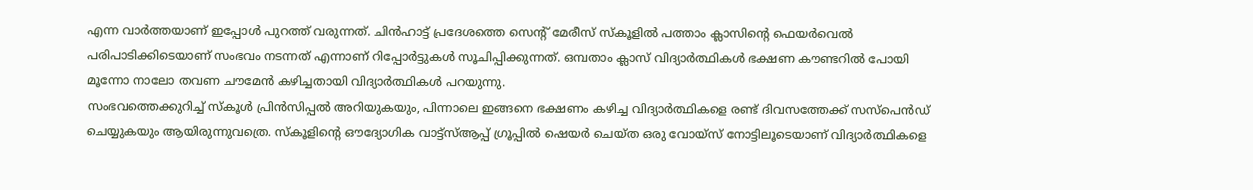എന്ന വാർത്തയാണ് ഇപ്പോൾ പുറത്ത് വരുന്നത്. ചിൻഹാട്ട് പ്രദേശത്തെ സെന്റ് മേരീസ് സ്കൂളിൽ പത്താം ക്ലാസിന്റെ ഫെയർവെൽ പരിപാടിക്കിടെയാണ് സംഭവം നടന്നത് എന്നാണ് റിപ്പോർട്ടുകൾ സൂചിപ്പിക്കുന്നത്. ഒമ്പതാം ക്ലാസ് വിദ്യാർത്ഥികൾ ഭക്ഷണ കൗണ്ടറിൽ പോയി മൂന്നോ നാലോ തവണ ചൗമേൻ കഴിച്ചതായി വിദ്യാർത്ഥികൾ പറയുന്നു.
സംഭവത്തെക്കുറിച്ച് സ്കൂൾ പ്രിൻസിപ്പൽ അറിയുകയും, പിന്നാലെ ഇങ്ങനെ ഭക്ഷണം കഴിച്ച വിദ്യാർത്ഥികളെ രണ്ട് ദിവസത്തേക്ക് സസ്പെൻഡ് ചെയ്യുകയും ആയിരുന്നുവത്രെ. സ്കൂളിന്റെ ഔദ്യോഗിക വാട്ട്സ്ആപ്പ് ഗ്രൂപ്പിൽ ഷെയർ ചെയ്ത ഒരു വോയ്സ് നോട്ടിലൂടെയാണ് വിദ്യാർത്ഥികളെ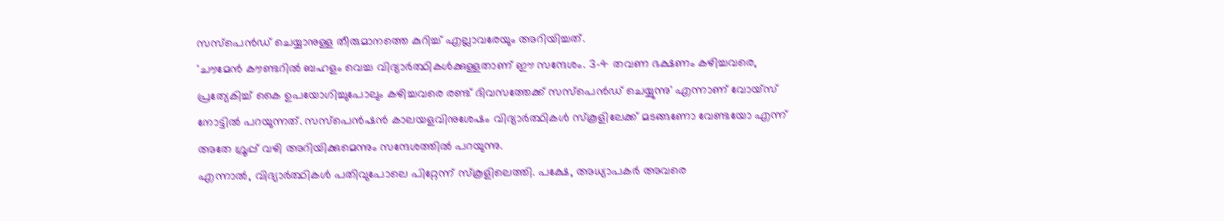സസ്പെൻഡ് ചെയ്യാനുള്ള തീരുമാനത്തെ കുറിച്ച് എല്ലാവരേയും അറിയിച്ചത്.
'ചൗമേൻ കൗണ്ടറിൽ ബഹളം വെച്ച വിദ്യാർത്ഥികൾക്കുള്ളതാണ് ഈ സന്ദേശം. 3-4 തവണ ഭക്ഷണം കഴിച്ചവരെ, പ്രത്യേകിച്ച് കൈ ഉപയോഗിച്ചുപോലും കഴിച്ചവരെ രണ്ട് ദിവസത്തേക്ക് സസ്പെൻഡ് ചെയ്യുന്നു' എന്നാണ് വോയ്സ് നോട്ടിൽ പറയുന്നത്. സസ്പെൻഷൻ കാലയളവിനുശേഷം വിദ്യാർത്ഥികൾ സ്കൂളിലേക്ക് മടങ്ങണോ വേണ്ടയോ എന്ന് അതേ ഗ്രൂപ്പ് വഴി അറിയിക്കുമെന്നും സന്ദേശത്തിൽ പറയുന്നു.
എന്നാൽ, വിദ്യാർത്ഥികൾ പതിവുപോലെ പിറ്റേന്ന് സ്കൂളിലെത്തി. പക്ഷേ, അധ്യാപകർ അവരെ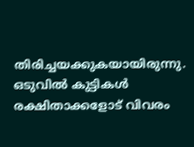തിരിച്ചയക്കുകയായിരുന്നു. ഒടുവിൽ കുട്ടികൾ രക്ഷിതാക്കളോട് വിവരം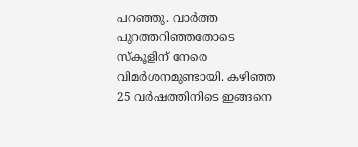പറഞ്ഞു. വാർത്ത പുറത്തറിഞ്ഞതോടെ സ്കൂളിന് നേരെ വിമർശനമുണ്ടായി. കഴിഞ്ഞ 25 വർഷത്തിനിടെ ഇങ്ങനെ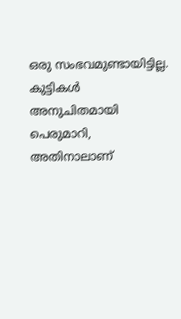ഒരു സംഭവമുണ്ടായിട്ടില്ല. കുട്ടികൾ അനുചിതമായി പെരുമാറി, അതിനാലാണ്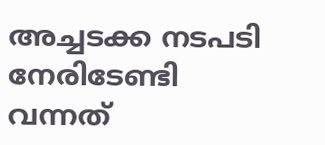അച്ചടക്ക നടപടി നേരിടേണ്ടി വന്നത്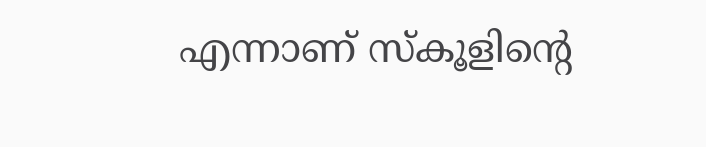എന്നാണ് സ്കൂളിന്റെ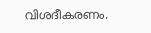വിശദീകരണം.